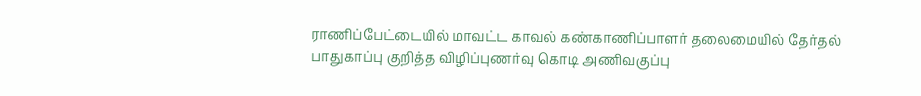ராணிப்பேட்டையில் மாவட்ட காவல் கண்காணிப்பாளர் தலைமையில் தேர்தல் பாதுகாப்பு குறித்த விழிப்புணர்வு கொடி அணிவகுப்பு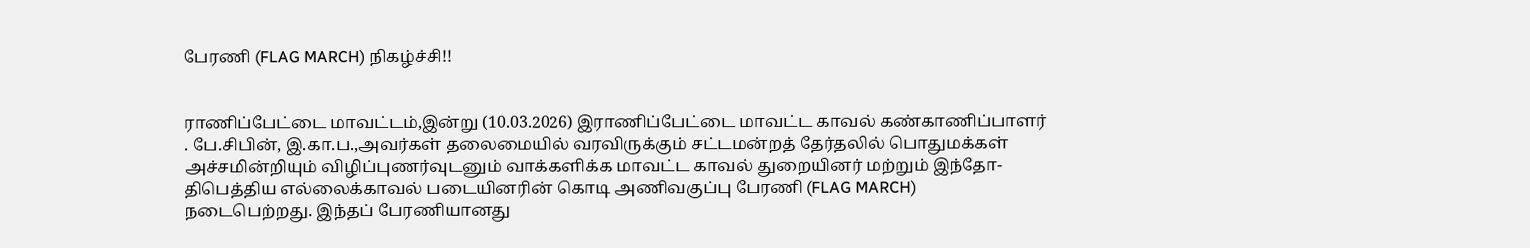பேரணி (FLAG MARCH) நிகழ்ச்சி!!


ராணிப்பேட்டை மாவட்டம்,இன்று (10.03.2026) இராணிப்பேட்டை மாவட்ட காவல் கண்காணிப்பாளர் . பே.சிபின், இ.கா.ப.,அவர்கள் தலைமையில் வரவிருக்கும் சட்டமன்றத் தேர்தலில் பொதுமக்கள் அச்சமின்றியும் விழிப்புணர்வுடனும் வாக்களிக்க மாவட்ட காவல் துறையினர் மற்றும் இந்தோ- திபெத்திய எல்லைக்காவல் படையினரின் கொடி அணிவகுப்பு பேரணி (FLAG MARCH) நடைபெற்றது. இந்தப் பேரணியானது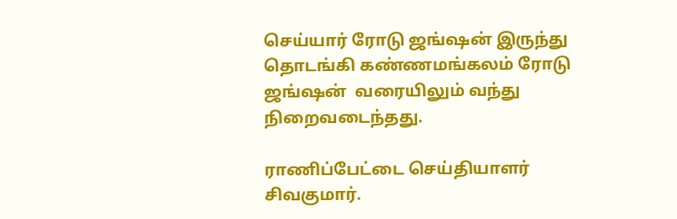செய்யார் ரோடு ஜங்ஷன் இருந்து தொடங்கி கண்ணமங்கலம் ரோடு ஜங்ஷன்  வரையிலும் வந்து நிறைவடைந்தது.

ராணிப்பேட்டை செய்தியாளர் சிவகுமார்.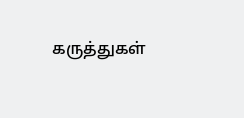கருத்துகள்